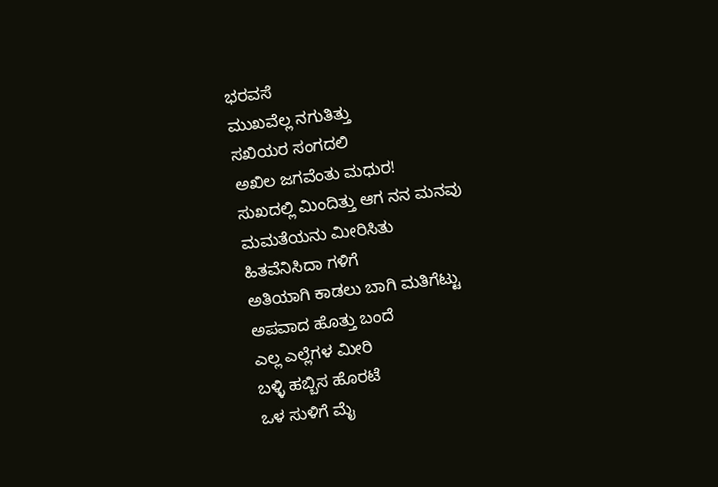ಭರವಸೆ
ಮುಖವೆಲ್ಲ ನಗುತಿತ್ತು
ಸಖಿಯರ ಸಂಗದಲಿ
ಅಖಿಲ ಜಗವೆಂತು ಮಧುರ!
ಸುಖದಲ್ಲಿ ಮಿಂದಿತ್ತು ಆಗ ನನ ಮನವು
ಮಮತೆಯನು ಮೀರಿಸಿತು
ಹಿತವೆನಿಸಿದಾ ಗಳಿಗೆ
ಅತಿಯಾಗಿ ಕಾಡಲು ಬಾಗಿ ಮತಿಗೆಟ್ಟು
ಅಪವಾದ ಹೊತ್ತು ಬಂದೆ
ಎಲ್ಲ ಎಲ್ಲೆಗಳ ಮೀರಿ
ಬಳ್ಳಿ ಹಬ್ಬಿಸ ಹೊರಟೆ
ಒಳ ಸುಳಿಗೆ ಮೈ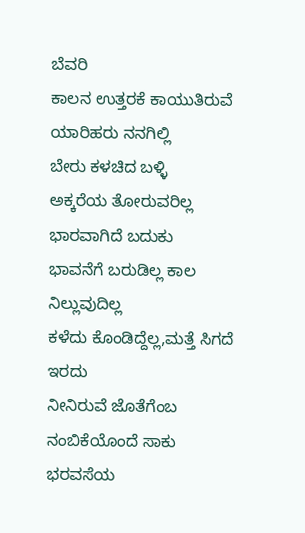ಬೆವರಿ
ಕಾಲನ ಉತ್ತರಕೆ ಕಾಯುತಿರುವೆ
ಯಾರಿಹರು ನನಗಿಲ್ಲಿ
ಬೇರು ಕಳಚಿದ ಬಳ್ಳಿ
ಅಕ್ಕರೆಯ ತೋರುವರಿಲ್ಲ
ಭಾರವಾಗಿದೆ ಬದುಕು
ಭಾವನೆಗೆ ಬರುಡಿಲ್ಲ ಕಾಲ ನಿಲ್ಲುವುದಿಲ್ಲ
ಕಳೆದು ಕೊಂಡಿದ್ದೆಲ್ಲ,ಮತ್ತೆ ಸಿಗದೆ ಇರದು
ನೀನಿರುವೆ ಜೊತೆಗೆಂಬ ನಂಬಿಕೆಯೊಂದೆ ಸಾಕು
ಭರವಸೆಯ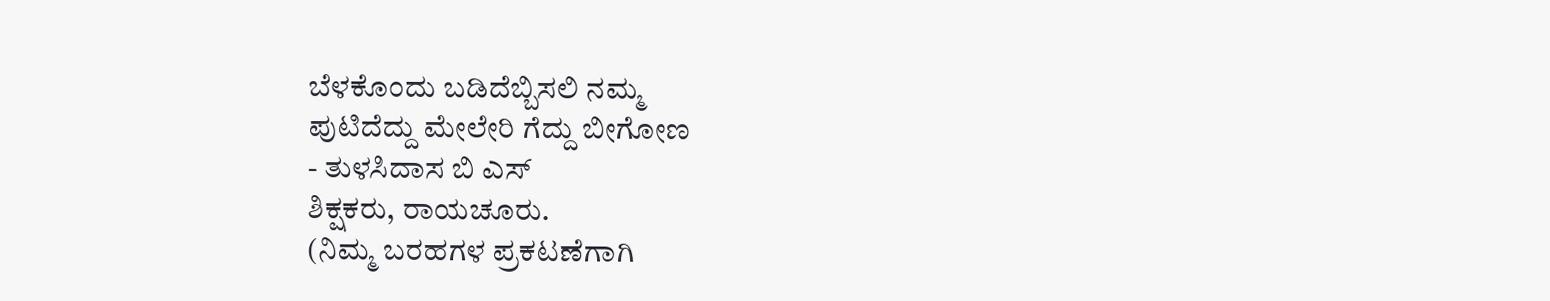ಬೆಳಕೊಂದು ಬಡಿದೆಬ್ಬಿಸಲಿ ನಮ್ಮ
ಪುಟಿದೆದ್ದು ಮೇಲೇರಿ ಗೆದ್ದು ಬೀಗೋಣ
- ತುಳಸಿದಾಸ ಬಿ ಎಸ್
ಶಿಕ್ಷಕರು, ರಾಯಚೂರು.
(ನಿಮ್ಮ ಬರಹಗಳ ಪ್ರಕಟಣೆಗಾಗಿ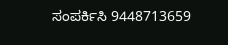ಸಂಪರ್ಕಿಸಿ 9448713659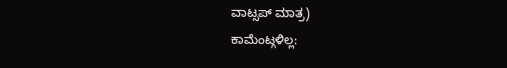ವಾಟ್ಸಪ್ ಮಾತ್ರ)
ಕಾಮೆಂಟ್ಗಳಿಲ್ಲ: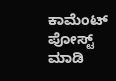ಕಾಮೆಂಟ್ ಪೋಸ್ಟ್ ಮಾಡಿ